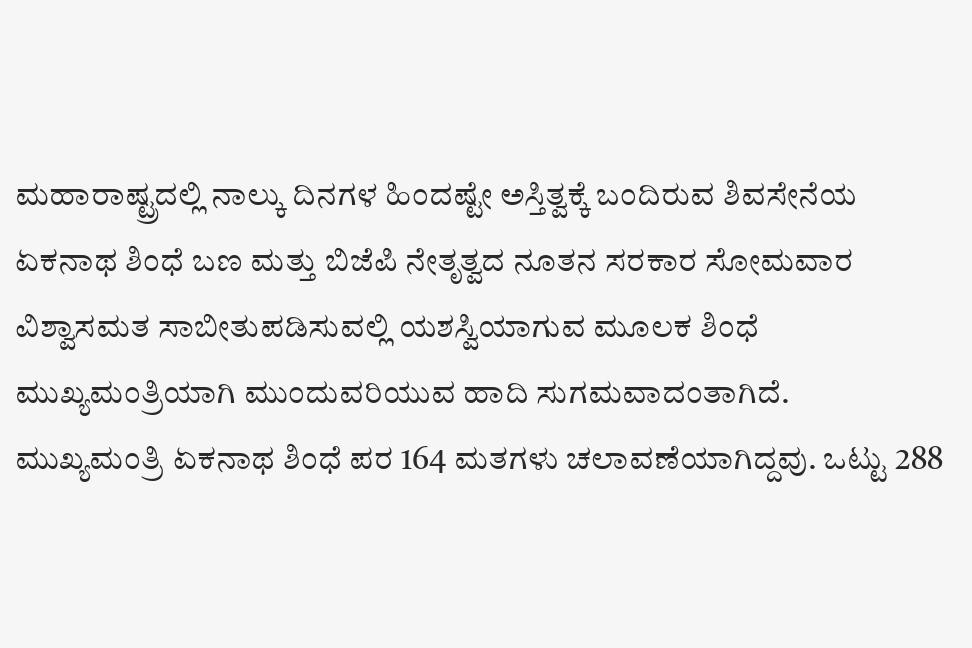ಮಹಾರಾಷ್ಟ್ರದಲ್ಲಿ ನಾಲ್ಕು ದಿನಗಳ ಹಿಂದಷ್ಟೇ ಅಸ್ತಿತ್ವಕ್ಕೆ ಬಂದಿರುವ ಶಿವಸೇನೆಯ ಏಕನಾಥ ಶಿಂಧೆ ಬಣ ಮತ್ತು ಬಿಜೆಪಿ ನೇತೃತ್ವದ ನೂತನ ಸರಕಾರ ಸೋಮವಾರ ವಿಶ್ವಾಸಮತ ಸಾಬೀತುಪಡಿಸುವಲ್ಲಿ ಯಶಸ್ವಿಯಾಗುವ ಮೂಲಕ ಶಿಂಧೆ ಮುಖ್ಯಮಂತ್ರಿಯಾಗಿ ಮುಂದುವರಿಯುವ ಹಾದಿ ಸುಗಮವಾದಂತಾಗಿದೆ.
ಮುಖ್ಯಮಂತ್ರಿ ಏಕನಾಥ ಶಿಂಧೆ ಪರ 164 ಮತಗಳು ಚಲಾವಣೆಯಾಗಿದ್ದವು. ಒಟ್ಟು 288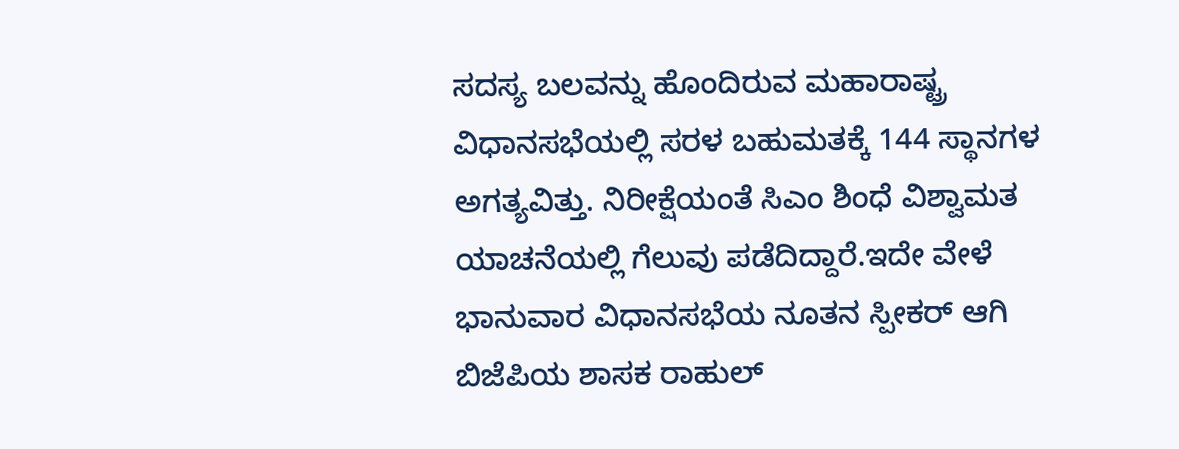ಸದಸ್ಯ ಬಲವನ್ನು ಹೊಂದಿರುವ ಮಹಾರಾಷ್ಟ್ರ ವಿಧಾನಸಭೆಯಲ್ಲಿ ಸರಳ ಬಹುಮತಕ್ಕೆ 144 ಸ್ಥಾನಗಳ ಅಗತ್ಯವಿತ್ತು. ನಿರೀಕ್ಷೆಯಂತೆ ಸಿಎಂ ಶಿಂಧೆ ವಿಶ್ವಾಮತ ಯಾಚನೆಯಲ್ಲಿ ಗೆಲುವು ಪಡೆದಿದ್ದಾರೆ.ಇದೇ ವೇಳೆ ಭಾನುವಾರ ವಿಧಾನಸಭೆಯ ನೂತನ ಸ್ಪೀಕರ್ ಆಗಿ ಬಿಜೆಪಿಯ ಶಾಸಕ ರಾಹುಲ್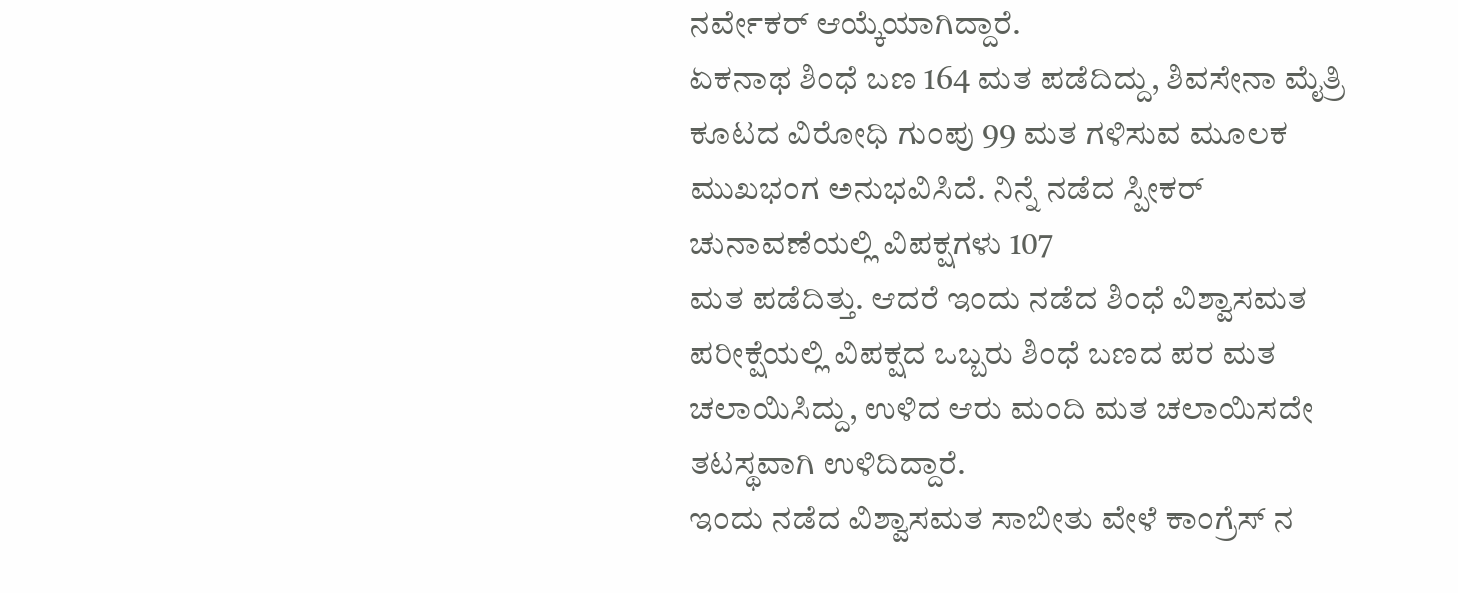ನರ್ವೇಕರ್ ಆಯ್ಕೆಯಾಗಿದ್ದಾರೆ.
ಏಕನಾಥ ಶಿಂಧೆ ಬಣ 164 ಮತ ಪಡೆದಿದ್ದು, ಶಿವಸೇನಾ ಮೈತ್ರಿ ಕೂಟದ ವಿರೋಧಿ ಗುಂಪು 99 ಮತ ಗಳಿಸುವ ಮೂಲಕ ಮುಖಭಂಗ ಅನುಭವಿಸಿದೆ. ನಿನ್ನೆ ನಡೆದ ಸ್ಪೀಕರ್ ಚುನಾವಣೆಯಲ್ಲಿ ವಿಪಕ್ಷಗಳು 107
ಮತ ಪಡೆದಿತ್ತು. ಆದರೆ ಇಂದು ನಡೆದ ಶಿಂಧೆ ವಿಶ್ವಾಸಮತ ಪರೀಕ್ಷೆಯಲ್ಲಿ ವಿಪಕ್ಷದ ಒಬ್ಬರು ಶಿಂಧೆ ಬಣದ ಪರ ಮತ ಚಲಾಯಿಸಿದ್ದು, ಉಳಿದ ಆರು ಮಂದಿ ಮತ ಚಲಾಯಿಸದೇ ತಟಸ್ಥವಾಗಿ ಉಳಿದಿದ್ದಾರೆ.
ಇಂದು ನಡೆದ ವಿಶ್ವಾಸಮತ ಸಾಬೀತು ವೇಳೆ ಕಾಂಗ್ರೆಸ್ ನ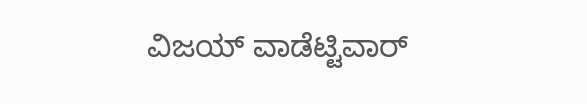ವಿಜಯ್ ವಾಡೆಟ್ಟಿವಾರ್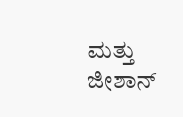ಮತ್ತು ಜೀಶಾನ್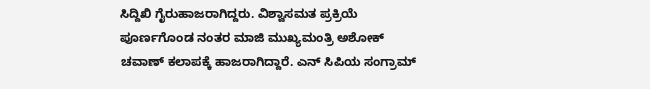ಸಿದ್ದಿಖಿ ಗೈರುಹಾಜರಾಗಿದ್ದರು. ವಿಶ್ವಾಸಮತ ಪ್ರಕ್ರಿಯೆ ಪೂರ್ಣಗೊಂಡ ನಂತರ ಮಾಜಿ ಮುಖ್ಯಮಂತ್ರಿ ಅಶೋಕ್ ಚವಾಣ್ ಕಲಾಪಕ್ಕೆ ಹಾಜರಾಗಿದ್ದಾರೆ. ಎನ್ ಸಿಪಿಯ ಸಂಗ್ರಾಮ್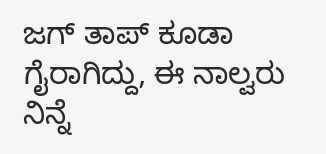ಜಗ್ ತಾಪ್ ಕೂಡಾ ಗೈರಾಗಿದ್ದು, ಈ ನಾಲ್ವರು ನಿನ್ನೆ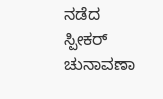ನಡೆದ ಸ್ಪೀಕರ್ ಚುನಾವಣಾ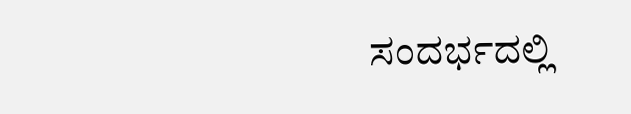ಸಂದರ್ಭದಲ್ಲಿ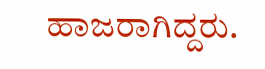ಹಾಜರಾಗಿದ್ದರು.